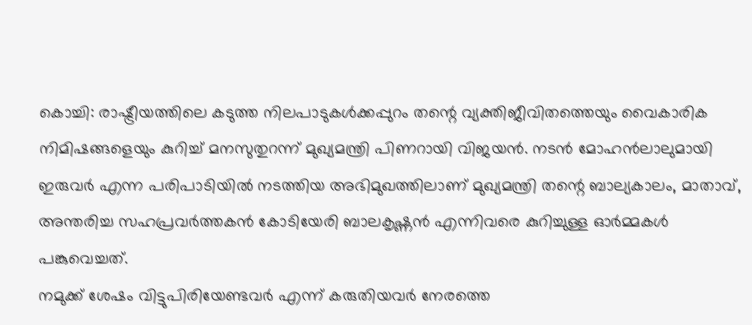കൊച്ചി: രാഷ്ട്രീയത്തിലെ കടുത്ത നിലപാടുകൾക്കപ്പുറം തന്റെ വ്യക്തിജീവിതത്തെയും വൈകാരിക നിമിഷങ്ങളെയും കുറിച്ച് മനസുതുറന്ന് മുഖ്യമന്ത്രി പിണറായി വിജയൻ. നടൻ മോഹൻലാലുമായി ഇരുവർ എന്ന പരിപാടിയിൽ നടത്തിയ അഭിമുഖത്തിലാണ് മുഖ്യമന്ത്രി തന്റെ ബാല്യകാലം, മാതാവ്, അന്തരിച്ച സഹപ്രവർത്തകൻ കോടിയേരി ബാലകൃഷ്ണൻ എന്നിവരെ കുറിച്ചുള്ള ഓർമ്മകൾ പങ്കുവെച്ചത്.
നമുക്ക് ശേഷം വിട്ടുപിരിയേണ്ടവർ എന്ന് കരുതിയവർ നേരത്തെ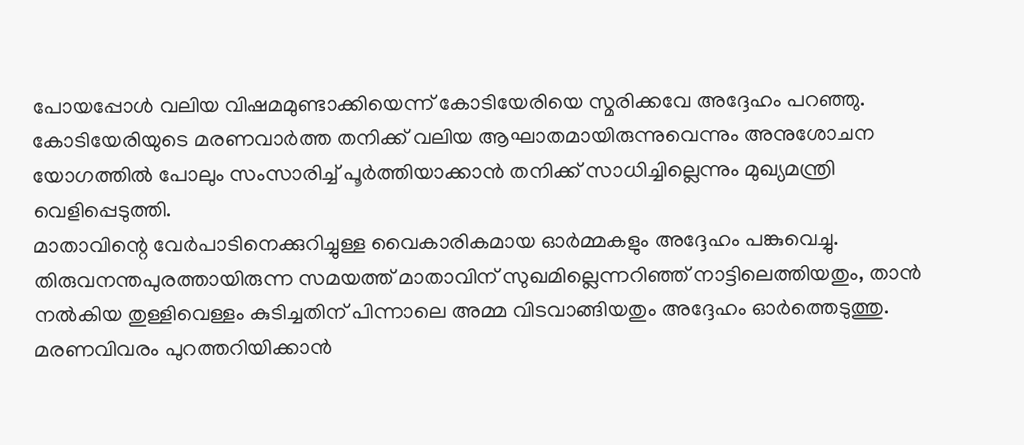പോയപ്പോൾ വലിയ വിഷമമുണ്ടാക്കിയെന്ന് കോടിയേരിയെ സ്മരിക്കവേ അദ്ദേഹം പറഞ്ഞു. കോടിയേരിയുടെ മരണവാർത്ത തനിക്ക് വലിയ ആഘാതമായിരുന്നുവെന്നും അനുശോചന യോഗത്തിൽ പോലും സംസാരിച്ച് പൂർത്തിയാക്കാൻ തനിക്ക് സാധിച്ചില്ലെന്നും മുഖ്യമന്ത്രി വെളിപ്പെടുത്തി.
മാതാവിന്റെ വേർപാടിനെക്കുറിച്ചുള്ള വൈകാരികമായ ഓർമ്മകളും അദ്ദേഹം പങ്കുവെച്ചു. തിരുവനന്തപുരത്തായിരുന്ന സമയത്ത് മാതാവിന് സുഖമില്ലെന്നറിഞ്ഞ് നാട്ടിലെത്തിയതും, താൻ നൽകിയ തുള്ളിവെള്ളം കുടിച്ചതിന് പിന്നാലെ അമ്മ വിടവാങ്ങിയതും അദ്ദേഹം ഓർത്തെടുത്തു.
മരണവിവരം പുറത്തറിയിക്കാൻ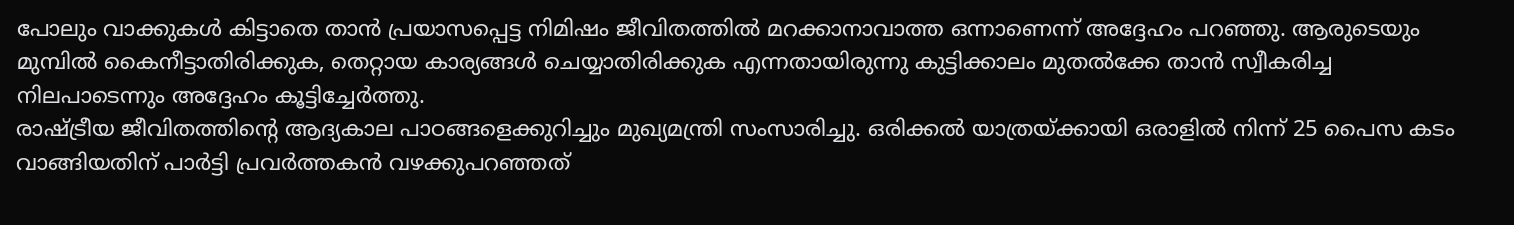പോലും വാക്കുകൾ കിട്ടാതെ താൻ പ്രയാസപ്പെട്ട നിമിഷം ജീവിതത്തിൽ മറക്കാനാവാത്ത ഒന്നാണെന്ന് അദ്ദേഹം പറഞ്ഞു. ആരുടെയും മുമ്പിൽ കൈനീട്ടാതിരിക്കുക, തെറ്റായ കാര്യങ്ങൾ ചെയ്യാതിരിക്കുക എന്നതായിരുന്നു കുട്ടിക്കാലം മുതൽക്കേ താൻ സ്വീകരിച്ച നിലപാടെന്നും അദ്ദേഹം കൂട്ടിച്ചേർത്തു.
രാഷ്ട്രീയ ജീവിതത്തിന്റെ ആദ്യകാല പാഠങ്ങളെക്കുറിച്ചും മുഖ്യമന്ത്രി സംസാരിച്ചു. ഒരിക്കൽ യാത്രയ്ക്കായി ഒരാളിൽ നിന്ന് 25 പൈസ കടം വാങ്ങിയതിന് പാർട്ടി പ്രവർത്തകൻ വഴക്കുപറഞ്ഞത്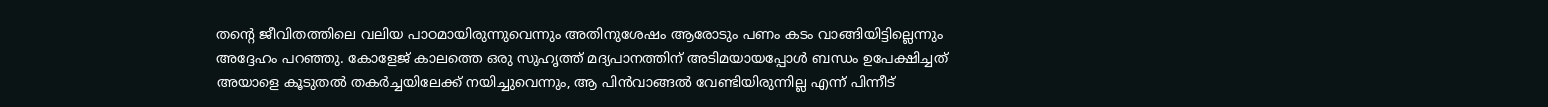തന്റെ ജീവിതത്തിലെ വലിയ പാഠമായിരുന്നുവെന്നും അതിനുശേഷം ആരോടും പണം കടം വാങ്ങിയിട്ടില്ലെന്നും അദ്ദേഹം പറഞ്ഞു. കോളേജ് കാലത്തെ ഒരു സുഹൃത്ത് മദ്യപാനത്തിന് അടിമയായപ്പോൾ ബന്ധം ഉപേക്ഷിച്ചത് അയാളെ കൂടുതൽ തകർച്ചയിലേക്ക് നയിച്ചുവെന്നും, ആ പിൻവാങ്ങൽ വേണ്ടിയിരുന്നില്ല എന്ന് പിന്നീട്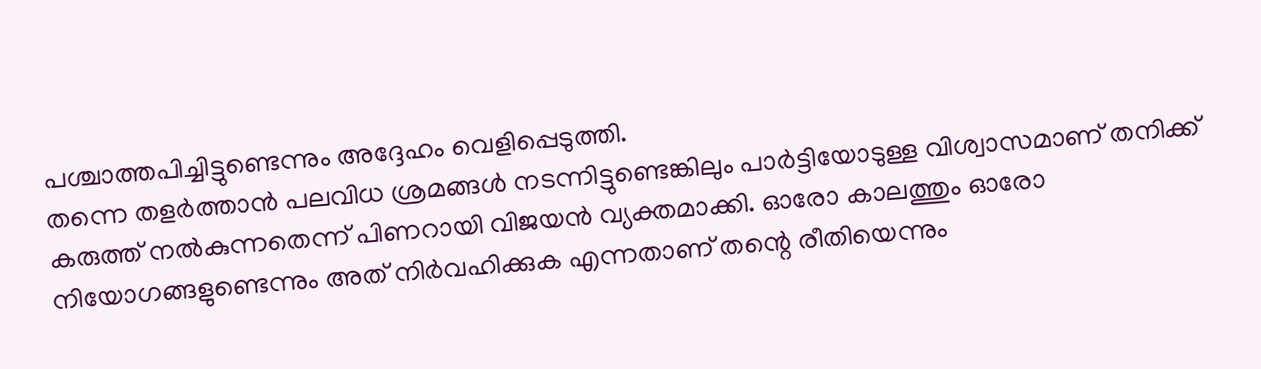പശ്ചാത്തപിച്ചിട്ടുണ്ടെന്നും അദ്ദേഹം വെളിപ്പെടുത്തി.
തന്നെ തളർത്താൻ പലവിധ ശ്രമങ്ങൾ നടന്നിട്ടുണ്ടെങ്കിലും പാർട്ടിയോടുള്ള വിശ്വാസമാണ് തനിക്ക് കരുത്ത് നൽകുന്നതെന്ന് പിണറായി വിജയൻ വ്യക്തമാക്കി. ഓരോ കാലത്തും ഓരോ നിയോഗങ്ങളുണ്ടെന്നും അത് നിർവഹിക്കുക എന്നതാണ് തന്റെ രീതിയെന്നും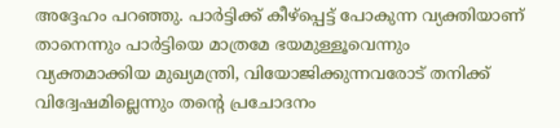അദ്ദേഹം പറഞ്ഞു. പാർട്ടിക്ക് കീഴ്പ്പെട്ട് പോകുന്ന വ്യക്തിയാണ് താനെന്നും പാർട്ടിയെ മാത്രമേ ഭയമുള്ളൂവെന്നും വ്യക്തമാക്കിയ മുഖ്യമന്ത്രി, വിയോജിക്കുന്നവരോട് തനിക്ക് വിദ്വേഷമില്ലെന്നും തന്റെ പ്രചോദനം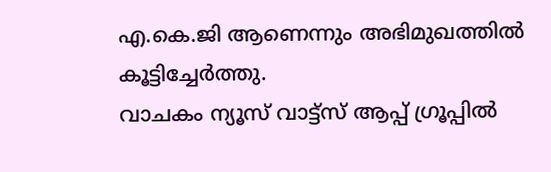എ.കെ.ജി ആണെന്നും അഭിമുഖത്തിൽ കൂട്ടിച്ചേർത്തു.
വാചകം ന്യൂസ് വാട്ട്സ് ആപ്പ് ഗ്രൂപ്പിൽ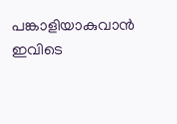പങ്കാളിയാകുവാൻ
ഇവിടെ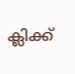ക്ലിക്ക്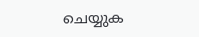ചെയ്യുക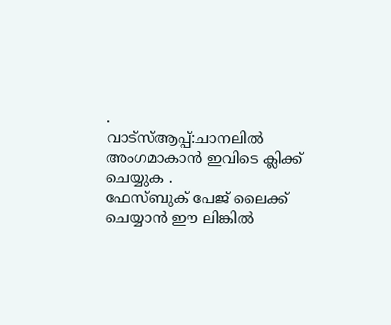.
വാട്സ്ആപ്പ്:ചാനലിൽ അംഗമാകാൻ ഇവിടെ ക്ലിക്ക് ചെയ്യുക .
ഫേസ്ബുക് പേജ് ലൈക്ക് ചെയ്യാൻ ഈ ലിങ്കിൽ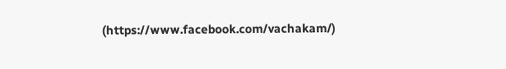(https://www.facebook.com/vachakam/)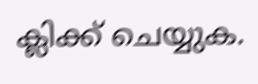ക്ലിക്ക് ചെയ്യുക.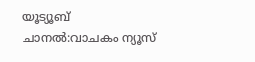യൂട്യൂബ് ചാനൽ:വാചകം ന്യൂസ്